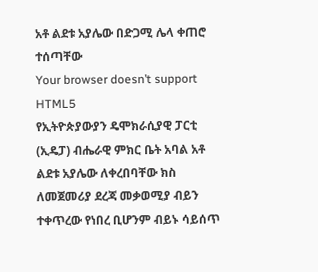አቶ ልደቱ አያሌው በድጋሚ ሌላ ቀጠሮ ተሰጣቸው
Your browser doesn’t support HTML5
የኢትዮጵያውያን ዴሞክራሲያዊ ፓርቲ (ኢዴፓ) ብሔራዊ ምክር ቤት አባል አቶ ልደቱ አያሌው ለቀረበባቸው ክስ ለመጀመሪያ ደረጃ መቃወሚያ ብይን ተቀጥረው የነበረ ቢሆንም ብይኑ ሳይሰጥ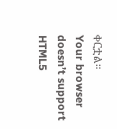ቀርቷል።
Your browser doesn’t support HTML5